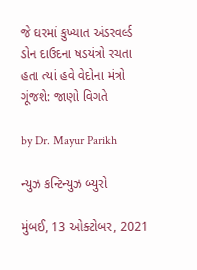જે ઘરમાં કુખ્યાત અંડરવર્લ્ડ ડોન દાઉદના ષડયંત્રો રચતા હતા ત્યાં હવે વેદોના મંત્રો ગૂંજશે: જાણો વિગતે

by Dr. Mayur Parikh

ન્યુઝ કન્ટિન્યુઝ બ્યુરો

મુંબઈ, 13 ઓક્ટોબર, 2021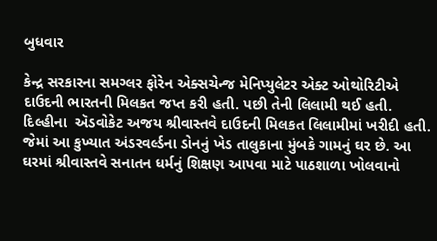બુધવાર

કેન્દ્ર સરકારના સમગ્લર ફોરેન એક્સચેન્જ મેનિપ્યુલેટર એક્ટ ઓથોરિટીએ દાઉદની ભારતની મિલકત જપ્ત કરી હતી. પછી તેની લિલામી થઈ હતી. દિલ્હીના  ઍડવોકેટ અજય શ્રીવાસ્તવે દાઉદની મિલકત લિલામીમાં ખરીદી હતી. જેમાં આ કુખ્યાત અંડરવર્લ્ડના ડોનનું ખેડ તાલુકાના મુંબકે ગામનું ઘર છે. આ ઘરમાં શ્રીવાસ્તવે સનાતન ધર્મનું શિક્ષણ આપવા માટે પાઠશાળા ખોલવાનો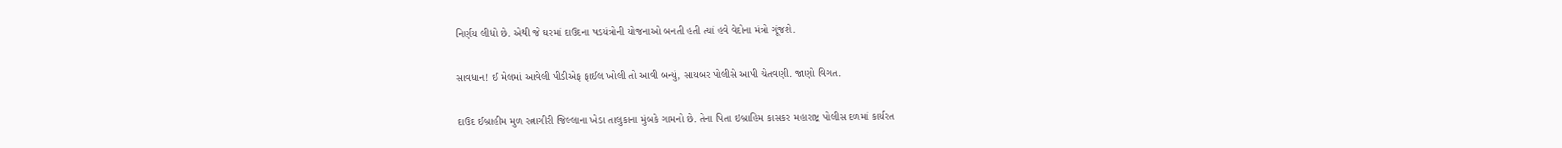નિર્ણય લીધો છે. એથી જે ઘરમાં દાઉદના ષડયંત્રોની યોજનાઓ બનતી હતી ત્યાં હવે વેદોના મંત્રો ગૂંજશે.

સાવધાન! ઈ મેલમાં આવેલી પીડીએફ ફાઈલ ખોલી તો આવી બન્યું, સાયબર પોલીસે આપી ચેતવણી. જાણો વિગત.

દાઉદ ઈબ્રાહીમ મુળ રત્નાગીરી જિલ્લાના ખેડા તાલુકાના મુંબકે ગામનો છે. તેના પિતા ઇબ્રાહિમ કાસકર મહારાષ્ટ્ર પોલીસ દળમાં કાર્યરત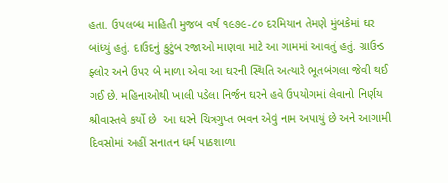હતા. ઉપલબ્ધ માહિતી મુજબ વર્ષ ૧૯૭૯-૮૦ દરમિયાન તેમણે મુંબકેમાં ઘર બાંધ્યું હતું. દાઉદનું કુટુંબ રજાઓ માણવા માટે આ ગામમાં આવતું હતું. ગ્રાઉન્ડ ફ્લોર અને ઉપર બે માળા એવા આ ઘરની સ્થિતિ અત્યારે ભૂતબંગલા જેવી થઈ ગઈ છે. મહિનાઓથી ખાલી પડેલા નિર્જન ઘરને હવે ઉપયોગમાં લેવાનો નિર્ણય શ્રીવાસ્તવે કર્યો છે  આ ઘરને ચિત્રગુપ્ત ભવન એવું નામ અપાયું છે અને આગામી દિવસોમાં અહીં સનાતન ધર્મ પાઠશાળા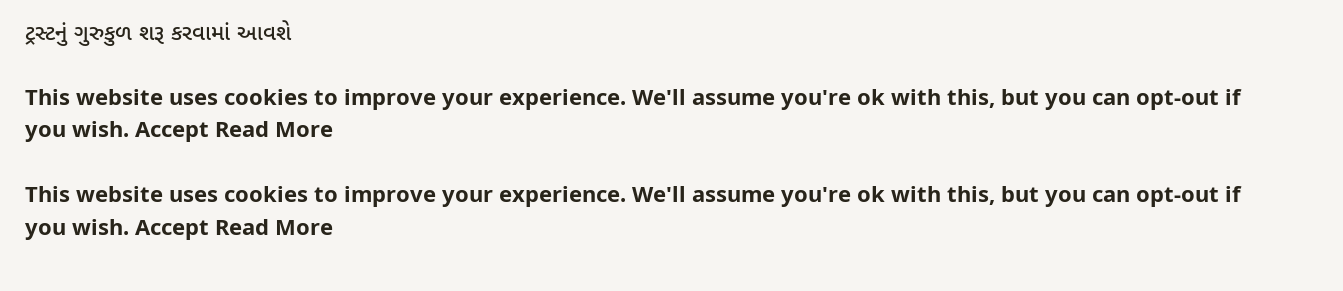ટ્રસ્ટનું ગુરુકુળ શરૂ કરવામાં આવશે

This website uses cookies to improve your experience. We'll assume you're ok with this, but you can opt-out if you wish. Accept Read More

This website uses cookies to improve your experience. We'll assume you're ok with this, but you can opt-out if you wish. Accept Read More